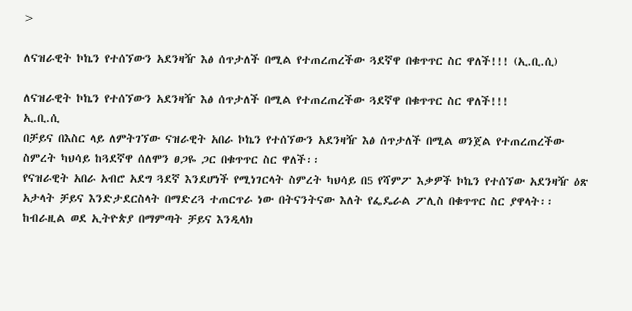>

ለናዝራዊት ኮኬን የተሰኘውን አደንዛዥ እፅ ሰጥታለች በሚል የተጠረጠረችው ጓደኛዋ በቁጥጥር ስር ዋለች!!! (ኢ.ቢ.ሲ)

ለናዝራዊት ኮኬን የተሰኘውን አደንዛዥ እፅ ሰጥታለች በሚል የተጠረጠረችው ጓደኛዋ በቁጥጥር ስር ዋለች!!!
ኢ.ቢ.ሲ
በቻይና በእስር ላይ ለምትገኘው ናዝራዊት አበራ ኮኬን የተሰኘውን አደንዛዥ እፅ ሰጥታለች በሚል ወንጀል የተጠረጠረችው ስምረት ካህሳይ ከጓደኛዋ ሰለሞን ፀጋዬ ጋር በቁጥጥር ስር ዋለች፡፡
የናዝራዊት አበራ አብሮ አደግ ጓደኛ እንደሆነች የሚነገርላት ስምረት ካህሳይ በ5 የሻምፖ እቃዎች ኮኬን የተሰኘው አደንዛዥ ዕጽ አታላት ቻይና እንድታደርስላት በማድረጓ ተጠርጥራ ነው በትናንትናው እለት የፌዴራል ፖሊስ በቁጥጥር ስር ያዋላት፡፡
ከብራዚል ወደ ኢትዮጵያ በማምጣት ቻይና እንዲላክ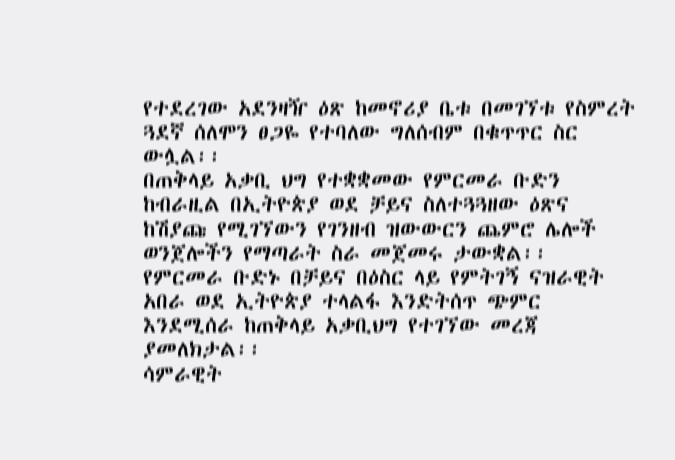የተደረገው አደንዛዥ ዕጽ ከመኖሪያ ቤቱ በመገኘቱ የስምረት ጓደኛ ሰለሞን ፀጋዬ የተባለው ግለሰብም በቁጥጥር ስር ውሏል፡፡
በጠቅላይ አቃቢ ህግ የተቋቋመው የምርመራ ቡድን ከብራዚል በኢትዮጵያ ወደ ቻይና ስለተጓጓዘው ዕጽና ከሽያጩ የሚገኘውን የገንዘብ ዝውውርን ጨምሮ ሌሎች ወንጀሎችን የማጣራት ስራ መጀመሩ ታውቋል፡፡
የምርመራ ቡድኑ በቻይና በዕስር ላይ የምትገኝ ናዝራዊት አበራ ወደ ኢትዮጵያ ተላልፋ እንድትሰጥ ጭምር እንደሚሰራ ከጠቅላይ አቃቢህግ የተገኘው መረጃ ያመለክታል፡፡
ሳምራዊት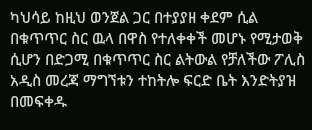ካህሳይ ከዚህ ወንጀል ጋር በተያያዘ ቀደም ሲል በቁጥጥር ስር ዉላ በዋስ የተለቀቀች መሆኑ የሚታወቅ ሲሆን በድጋሚ በቁጥጥር ስር ልትውል የቻለችው ፖሊስ አዲስ መረጃ ማግኘቱን ተከትሎ ፍርድ ቤት እንድትያዝ በመፍቀዱ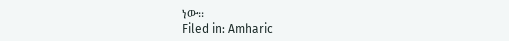ነው፡፡
Filed in: Amharic